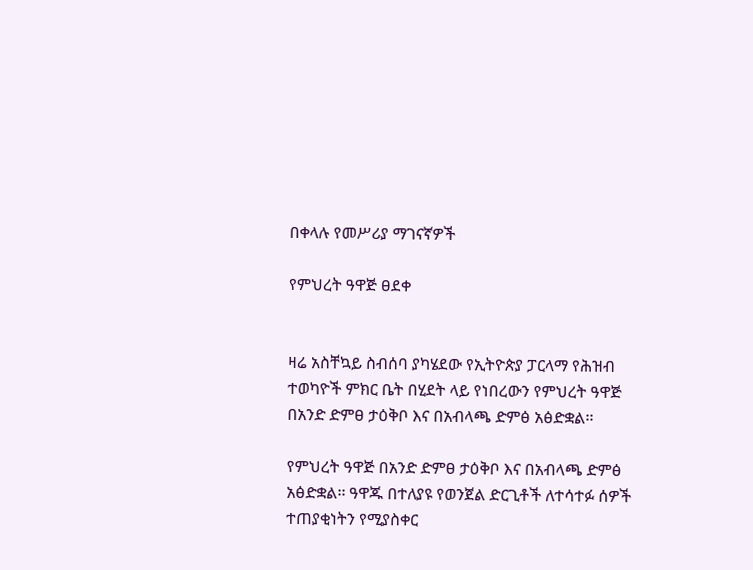በቀላሉ የመሥሪያ ማገናኛዎች

የምህረት ዓዋጅ ፀደቀ


ዛሬ አስቸኳይ ስብሰባ ያካሄደው የኢትዮጵያ ፓርላማ የሕዝብ ተወካዮች ምክር ቤት በሂደት ላይ የነበረውን የምህረት ዓዋጅ በአንድ ድምፀ ታዕቅቦ እና በአብላጫ ድምፅ አፅድቋል፡፡

የምህረት ዓዋጅ በአንድ ድምፀ ታዕቅቦ እና በአብላጫ ድምፅ አፅድቋል፡፡ ዓዋጁ በተለያዩ የወንጀል ድርጊቶች ለተሳተፉ ሰዎች ተጠያቂነትን የሚያስቀር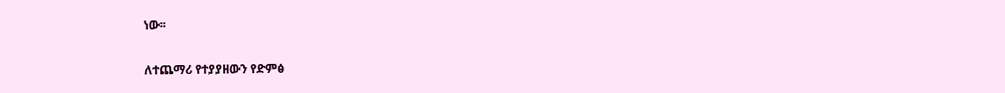ነው፡፡

ለተጨማሪ የተያያዘውን የድምፅ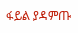ፋይል ያዳምጡ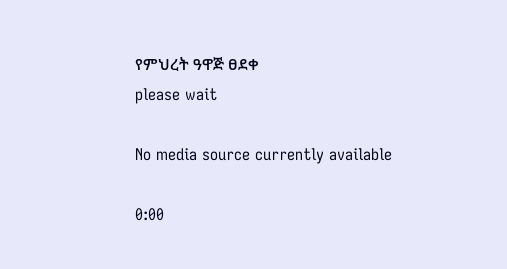የምህረት ዓዋጅ ፀደቀ
please wait

No media source currently available

0:00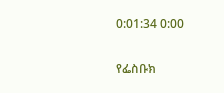0:01:34 0:00

የፌስቡክ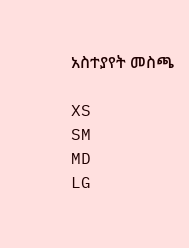አስተያየት መስጫ

XS
SM
MD
LG